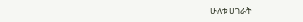ሁለቱ ሀገራት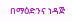በማዕድንና ነዳጅ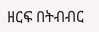ዘርፍ በትብብር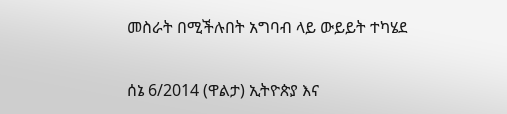መስራት በሚችሉበት አግባብ ላይ ውይይት ተካሄደ

ሰኔ 6/2014 (ዋልታ) ኢትዮጵያ እና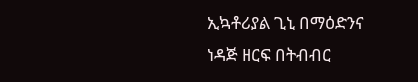ኢኳቶሪያል ጊኒ በማዕድንና ነዳጅ ዘርፍ በትብብር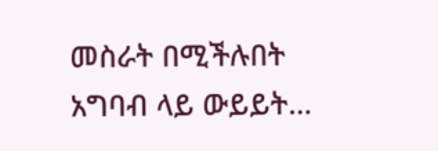መስራት በሚችሉበት አግባብ ላይ ውይይት…